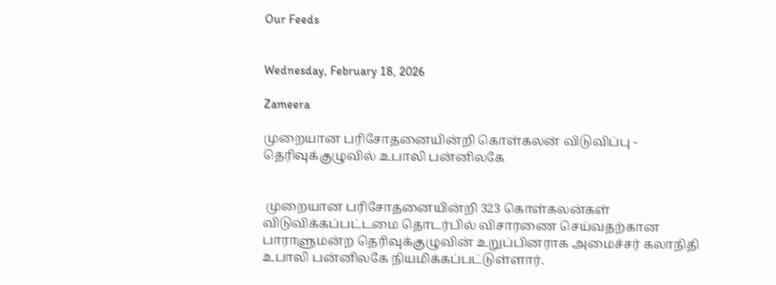Our Feeds


Wednesday, February 18, 2026

Zameera

முறையான பரிசோதனையின்றி கொள்கலன் விடுவிப்பு - தெரிவுக்குழுவில் உபாலி பன்னிலகே


 முறையான பரிசோதனையின்றி 323 கொள்கலன்கள் விடுவிக்கப்பட்டமை தொடர்பில் விசாரணை செய்வதற்கான பாராளுமன்ற தெரிவுக்குழுவின் உறுப்பினராக அமைச்சர் கலாநிதி உபாலி பன்னிலகே நியமிக்கப்பட்டுள்ளார்.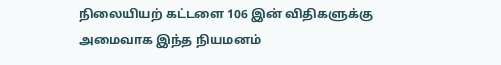நிலையியற் கட்டளை 106 இன் விதிகளுக்கு அமைவாக இந்த நியமனம்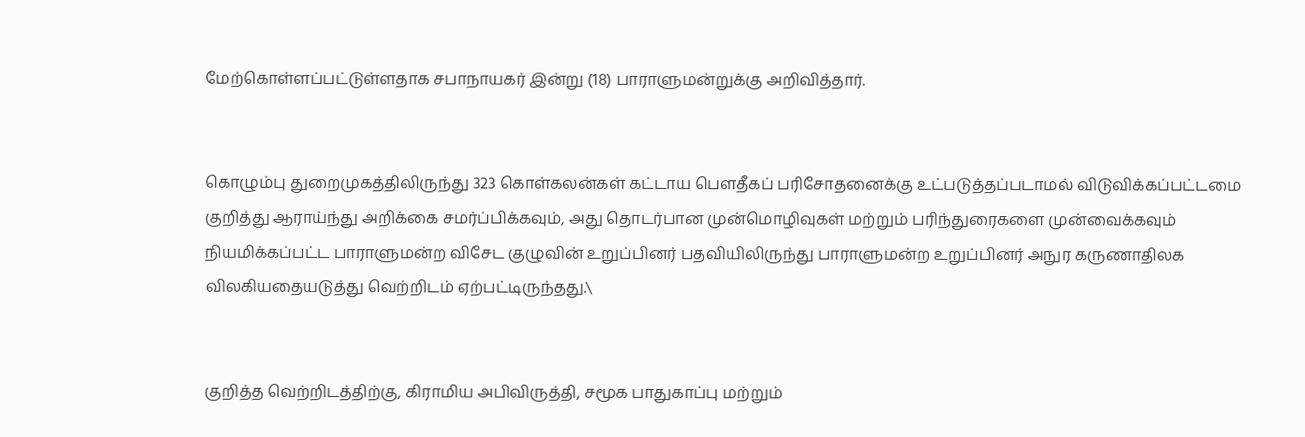மேற்கொள்ளப்பட்டுள்ளதாக சபாநாயகர் இன்று (18) பாராளுமன்றுக்கு அறிவித்தார்.


கொழும்பு துறைமுகத்திலிருந்து 323 கொள்கலன்கள் கட்டாய பௌதீகப் பரிசோதனைக்கு உட்படுத்தப்படாமல் விடுவிக்கப்பட்டமை குறித்து ஆராய்ந்து அறிக்கை சமர்ப்பிக்கவும், அது தொடர்பான முன்மொழிவுகள் மற்றும் பரிந்துரைகளை முன்வைக்கவும் நியமிக்கப்பட்ட பாராளுமன்ற விசேட குழுவின் உறுப்பினர் பதவியிலிருந்து பாராளுமன்ற உறுப்பினர் அநுர கருணாதிலக விலகியதையடுத்து வெற்றிடம் ஏற்பட்டிருந்தது.\


குறித்த வெற்றிடத்திற்கு, கிராமிய அபிவிருத்தி, சமூக பாதுகாப்பு மற்றும்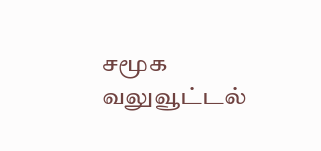சமூக வலுவூட்டல்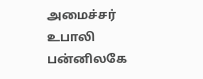அமைச்சர் உபாலி பன்னிலகே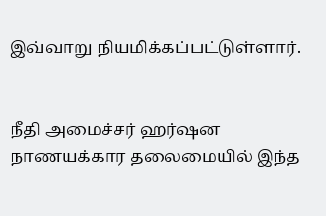இவ்வாறு நியமிக்கப்பட்டுள்ளார்.


நீதி அமைச்சர் ஹர்ஷன நாணயக்கார தலைமையில் இந்த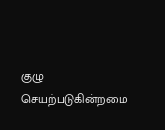குழு செயற்படுகின்றமை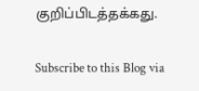குறிப்பிடத்தக்கது.

Subscribe to this Blog via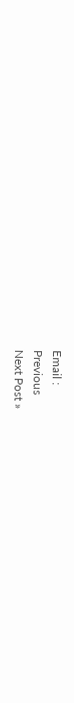Email :
Previous
Next Post »